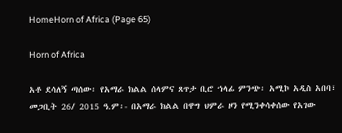HomeHorn of Africa (Page 65)

Horn of Africa

አቶ ደሳለኝ ጣሰው፡ የአማራ ክልል ሰላምና ጸጥታ ቢሮ ኀላፊ ምንጭ፡ አሚኮ አዲስ አበባ፣ መጋቢት 26/ 2015 ዓ.ም፡- በአማራ ክልል በዋግ ህምራ ዞን የሚንቀሳቀሰው የአገው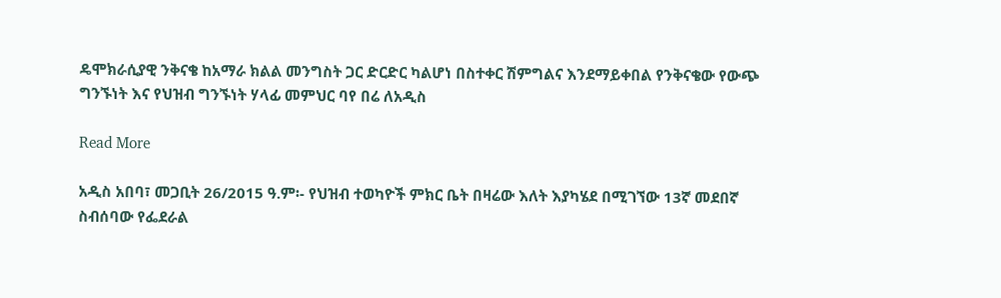ዴሞክራሲያዊ ንቅናቄ ከአማራ ክልል መንግስት ጋር ድርድር ካልሆነ በስተቀር ሽምግልና እንደማይቀበል የንቅናቄው የውጭ ግንኙነት እና የህዝብ ግንኙነት ሃላፊ መምህር ባየ በሬ ለአዲስ

Read More

አዲስ አበባ፣ መጋቢት 26/2015 ዓ.ም፡- የህዝብ ተወካዮች ምክር ቤት በዛሬው እለት እያካሄደ በሚገኘው 13ኛ መደበኛ ስብሰባው የፌደራል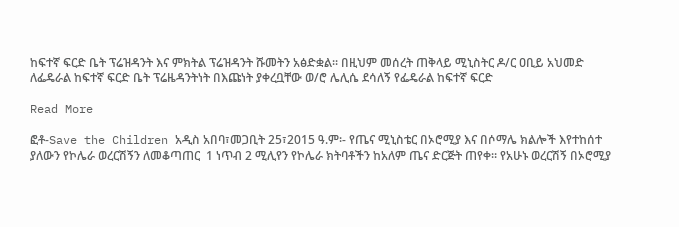ከፍተኛ ፍርድ ቤት ፕሬዝዳንት እና ምክትል ፕሬዝዳንት ሹመትን አፅድቋል፡፡ በዚህም መሰረት ጠቅላይ ሚኒስትር ዶ/ር ዐቢይ አህመድ ለፌዴራል ከፍተኛ ፍርድ ቤት ፕሬዜዳንትነት በእጩነት ያቀረቧቸው ወ/ሮ ሌሊሴ ደሳለኝ የፌዴራል ከፍተኛ ፍርድ

Read More

ፎቶ-Save the Children አዲስ አበባ፣መጋቢት 25፣2015 ዓ.ም፡- የጤና ሚኒስቴር በኦሮሚያ እና በሶማሌ ክልሎች እየተከሰተ ያለውን የኮሌራ ወረርሽኝን ለመቆጣጠር  1 ነጥብ 2 ሚሊየን የኮሌራ ክትባቶችን ከአለም ጤና ድርጅት ጠየቀ። የአሁኑ ወረርሽኝ በኦሮሚያ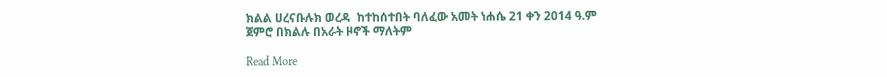ክልል ሀረናቡሉክ ወረዳ  ከተከሰተበት ባለፈው አመት ነሐሴ 21 ቀን 2014 ዓ.ም ጀምሮ በክልሉ በአራት ዞኖች ማለትም

Read More